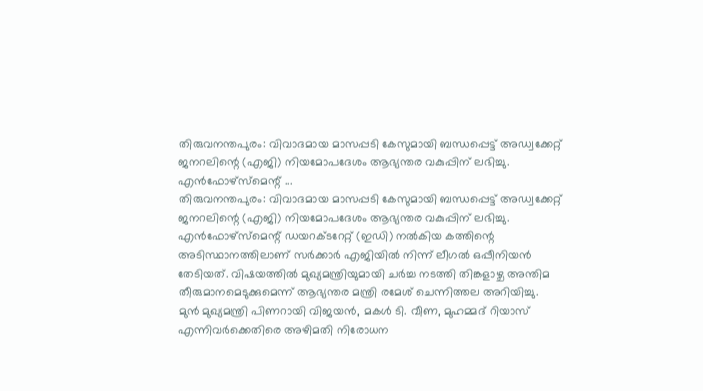തിരുവനന്തപുരം: വിവാദമായ മാസപ്പടി കേസുമായി ബന്ധപ്പെട്ട് അഡ്വക്കേറ്റ് ജനറലിന്റെ (എജി) നിയമോപദേശം ആഭ്യന്തര വകുപ്പിന് ലഭിച്ചു. എൻഫോഴ്സ്മെന്റ് ...
തിരുവനന്തപുരം: വിവാദമായ മാസപ്പടി കേസുമായി ബന്ധപ്പെട്ട് അഡ്വക്കേറ്റ് ജനറലിന്റെ (എജി) നിയമോപദേശം ആഭ്യന്തര വകുപ്പിന് ലഭിച്ചു. എൻഫോഴ്സ്മെന്റ് ഡയറക്ടറേറ്റ് (ഇഡി) നൽകിയ കത്തിന്റെ അടിസ്ഥാനത്തിലാണ് സർക്കാർ എജിയിൽ നിന്ന് ലീഗൽ ഒപ്പീനിയൻ തേടിയത്. വിഷയത്തിൽ മുഖ്യമന്ത്രിയുമായി ചർച്ച നടത്തി തിങ്കളാഴ്ച അന്തിമ തീരുമാനമെടുക്കുമെന്ന് ആഭ്യന്തര മന്ത്രി രമേശ് ചെന്നിത്തല അറിയിച്ചു.
മുൻ മുഖ്യമന്ത്രി പിണറായി വിജയൻ, മകൾ ടി. വീണ, മുഹമ്മദ് റിയാസ് എന്നിവർക്കെതിരെ അഴിമതി നിരോധന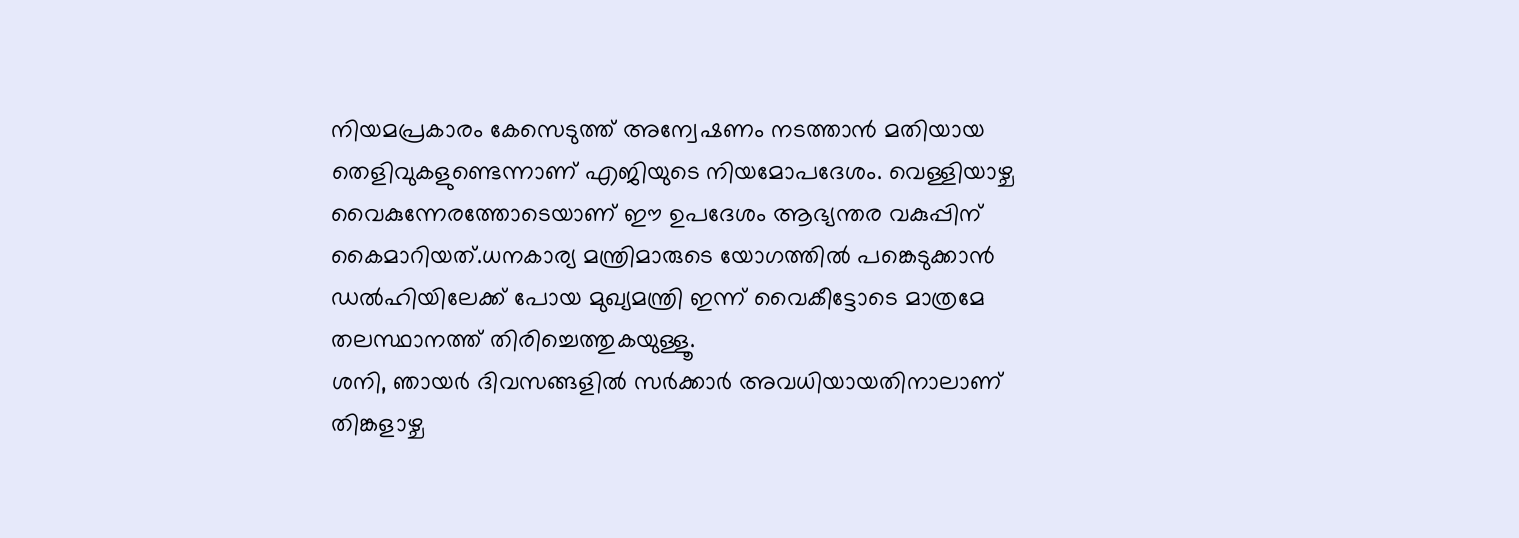നിയമപ്രകാരം കേസെടുത്ത് അന്വേഷണം നടത്താൻ മതിയായ തെളിവുകളുണ്ടെന്നാണ് എജിയുടെ നിയമോപദേശം. വെള്ളിയാഴ്ച വൈകുന്നേരത്തോടെയാണ് ഈ ഉപദേശം ആഭ്യന്തര വകുപ്പിന് കൈമാറിയത്.ധനകാര്യ മന്ത്രിമാരുടെ യോഗത്തിൽ പങ്കെടുക്കാൻ ഡൽഹിയിലേക്ക് പോയ മുഖ്യമന്ത്രി ഇന്ന് വൈകീട്ടോടെ മാത്രമേ തലസ്ഥാനത്ത് തിരിച്ചെത്തുകയുള്ളൂ.
ശനി, ഞായർ ദിവസങ്ങളിൽ സർക്കാർ അവധിയായതിനാലാണ് തിങ്കളാഴ്ച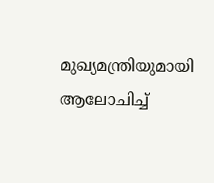മുഖ്യമന്ത്രിയുമായി ആലോചിച്ച്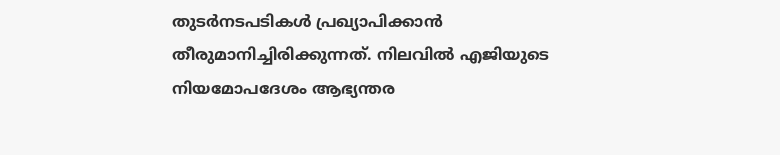തുടർനടപടികൾ പ്രഖ്യാപിക്കാൻ തീരുമാനിച്ചിരിക്കുന്നത്. നിലവിൽ എജിയുടെ നിയമോപദേശം ആഭ്യന്തര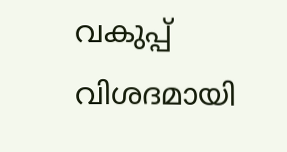വകുപ്പ് വിശദമായി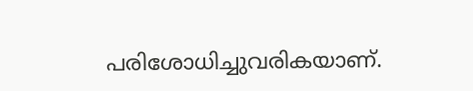പരിശോധിച്ചുവരികയാണ്.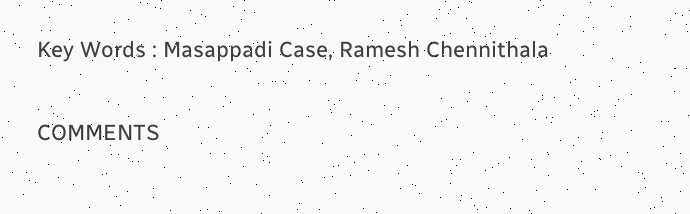Key Words : Masappadi Case, Ramesh Chennithala

COMMENTS